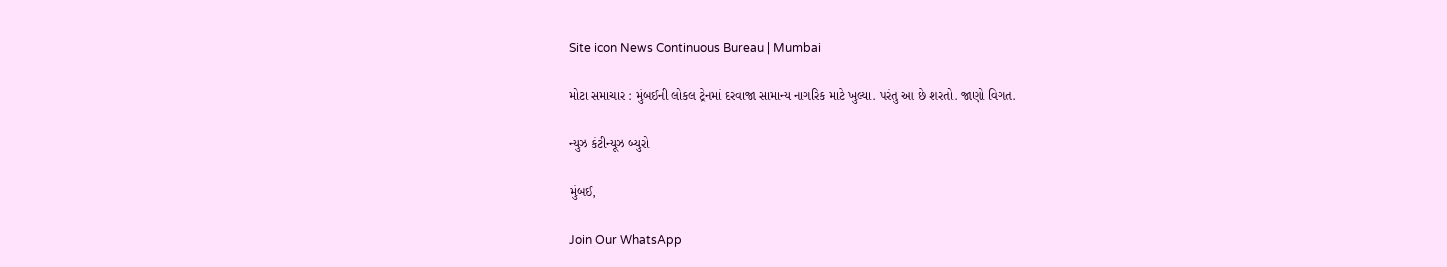Site icon News Continuous Bureau | Mumbai

મોટા સમાચાર : મુંબઈની લોકલ ટ્રેનમાં દરવાજા સામાન્ય નાગરિક માટે ખુલ્યા. પરંતુ આ છે શરતો. જાણો વિગત.

ન્યુઝ કંટીન્યૂઝ બ્યુરો

મુંબઈ,

Join Our WhatsApp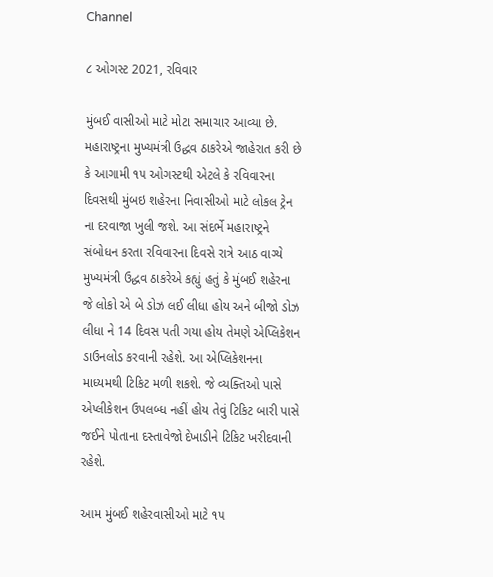Channel

૮ ઓગસ્ટ 2021, રવિવાર

મુંબઈ વાસીઓ માટે મોટા સમાચાર આવ્યા છે. મહારાષ્ટ્રના મુખ્યમંત્રી ઉદ્ધવ ઠાકરેએ જાહેરાત કરી છે કે આગામી ૧૫ ઓગસ્ટથી એટલે કે રવિવારના દિવસથી મુંબઇ શહેરના નિવાસીઓ માટે લોકલ ટ્રેન ના દરવાજા ખુલી જશે. આ સંદર્ભે મહારાષ્ટ્રને સંબોધન કરતા રવિવારના દિવસે રાત્રે આઠ વાગ્યે મુખ્યમંત્રી ઉદ્ધવ ઠાકરેએ કહ્યું હતું કે મુંબઈ શહેરના જે લોકો એ બે ડોઝ લઈ લીધા હોય અને બીજો ડોઝ લીધા ને 14 દિવસ પતી ગયા હોય તેમણે એપ્લિકેશન ડાઉનલોડ કરવાની રહેશે. આ એપ્લિકેશનના માધ્યમથી ટિકિટ મળી શકશે. જે વ્યક્તિઓ પાસે એપ્લીકેશન ઉપલબ્ધ નહીં હોય તેવું ટિકિટ બારી પાસે જઈને પોતાના દસ્તાવેજો દેખાડીને ટિકિટ ખરીદવાની રહેશે.

આમ મુંબઈ શહેરવાસીઓ માટે ૧૫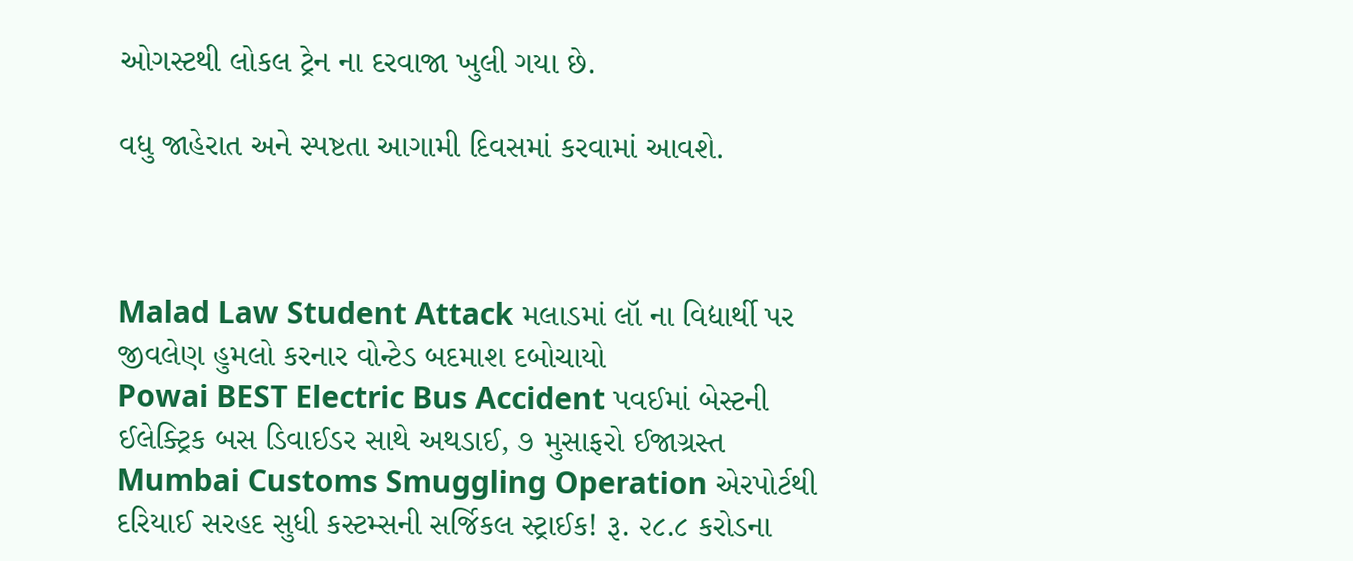ઓગસ્ટથી લોકલ ટ્રેન ના દરવાજા ખુલી ગયા છે.

વધુ જાહેરાત અને સ્પષ્ટતા આગામી દિવસમાં કરવામાં આવશે.



Malad Law Student Attack મલાડમાં લૉ ના વિદ્યાર્થી પર જીવલેણ હુમલો કરનાર વોન્ટેડ બદમાશ દબોચાયો
Powai BEST Electric Bus Accident પવઈમાં બેસ્ટની ઈલેક્ટ્રિક બસ ડિવાઈડર સાથે અથડાઈ, ૭ મુસાફરો ઈજાગ્રસ્ત
Mumbai Customs Smuggling Operation એરપોર્ટથી દરિયાઈ સરહદ સુધી કસ્ટમ્સની સર્જિકલ સ્ટ્રાઈક! રૂ. ૨૮.૮ કરોડના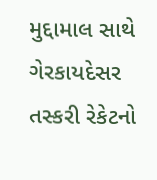મુદ્દામાલ સાથે ગેરકાયદેસર તસ્કરી રેકેટનો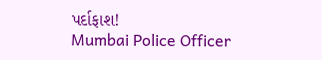પર્દાફાશ!
Mumbai Police Officer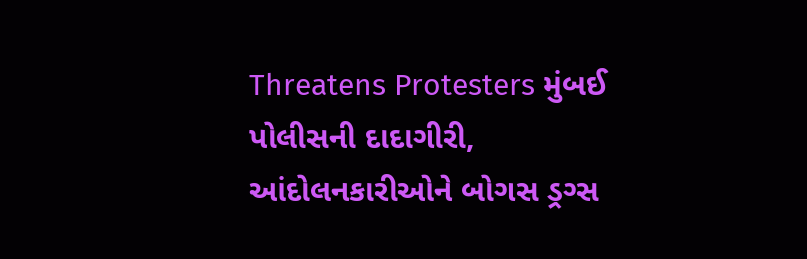Threatens Protesters મુંબઈ પોલીસની દાદાગીરી, આંદોલનકારીઓને બોગસ ડ્રગ્સ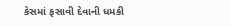કેસમાં ફસાવી દેવાની ધમકી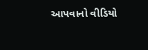આપવાનો વીડિયો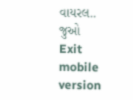વાયરલ.. જુઓ
Exit mobile version